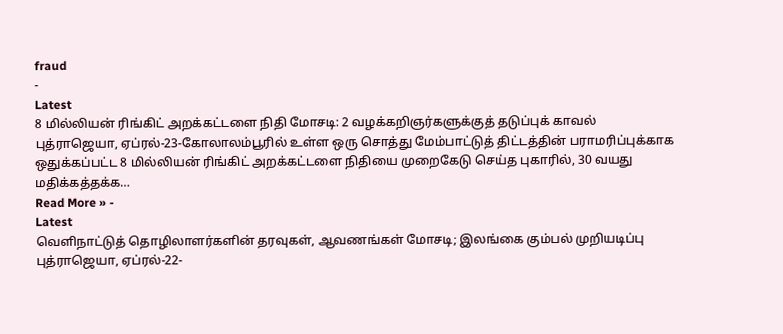fraud
-
Latest
8 மில்லியன் ரிங்கிட் அறக்கட்டளை நிதி மோசடி: 2 வழக்கறிஞர்களுக்குத் தடுப்புக் காவல்
புத்ராஜெயா, ஏப்ரல்-23-கோலாலம்பூரில் உள்ள ஒரு சொத்து மேம்பாட்டுத் திட்டத்தின் பராமரிப்புக்காக ஒதுக்கப்பட்ட 8 மில்லியன் ரிங்கிட் அறக்கட்டளை நிதியை முறைகேடு செய்த புகாரில், 30 வயது மதிக்கத்தக்க…
Read More » -
Latest
வெளிநாட்டுத் தொழிலாளர்களின் தரவுகள், ஆவணங்கள் மோசடி; இலங்கை கும்பல் முறியடிப்பு
புத்ராஜெயா, ஏப்ரல்-22-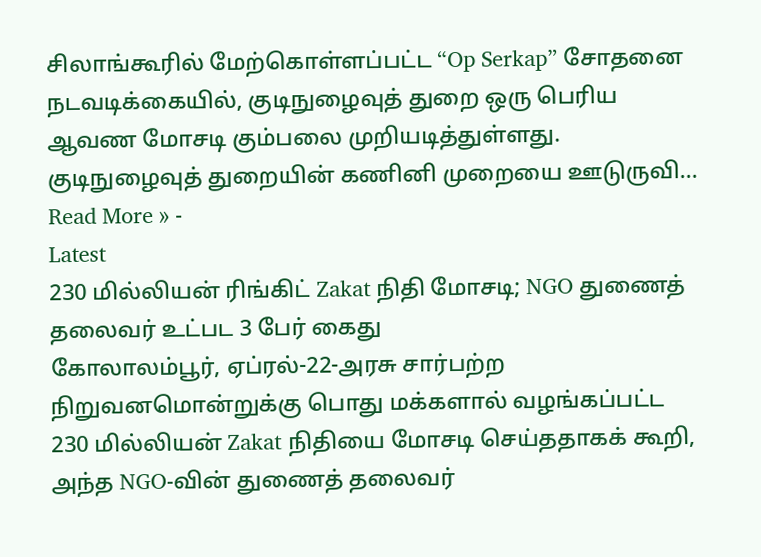சிலாங்கூரில் மேற்கொள்ளப்பட்ட “Op Serkap” சோதனை நடவடிக்கையில், குடிநுழைவுத் துறை ஒரு பெரிய ஆவண மோசடி கும்பலை முறியடித்துள்ளது. குடிநுழைவுத் துறையின் கணினி முறையை ஊடுருவி…
Read More » -
Latest
230 மில்லியன் ரிங்கிட் Zakat நிதி மோசடி; NGO துணைத் தலைவர் உட்பட 3 பேர் கைது
கோலாலம்பூர், ஏப்ரல்-22-அரசு சார்பற்ற நிறுவனமொன்றுக்கு பொது மக்களால் வழங்கப்பட்ட 230 மில்லியன் Zakat நிதியை மோசடி செய்ததாகக் கூறி, அந்த NGO-வின் துணைத் தலைவர்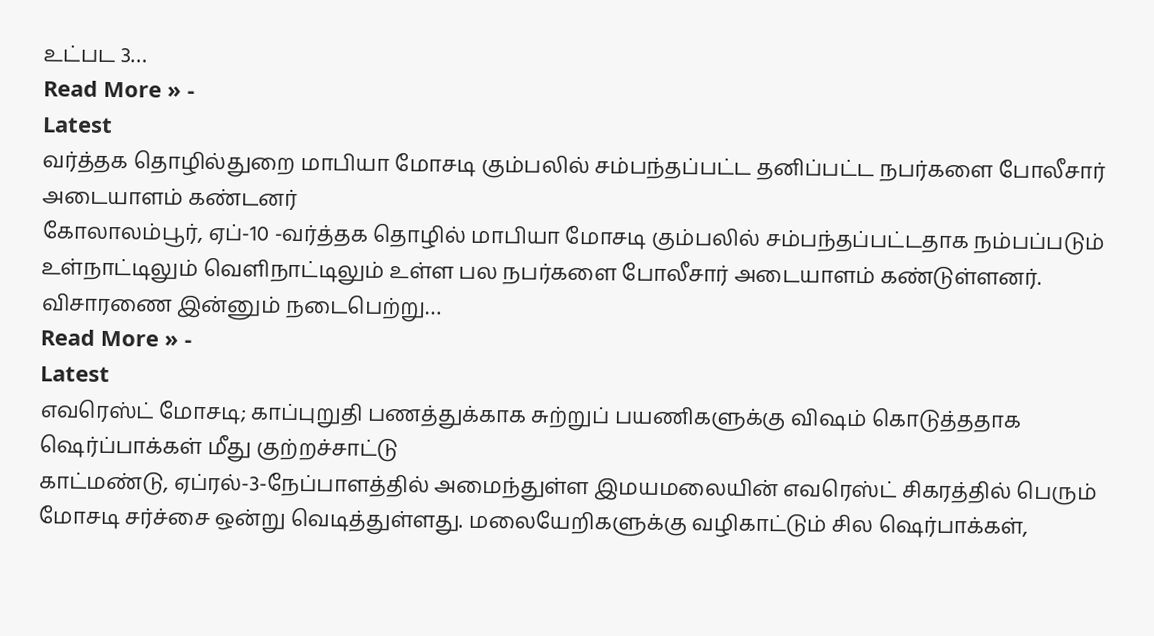உட்பட 3…
Read More » -
Latest
வர்த்தக தொழில்துறை மாபியா மோசடி கும்பலில் சம்பந்தப்பட்ட தனிப்பட்ட நபர்களை போலீசார் அடையாளம் கண்டனர்
கோலாலம்பூர், ஏப்-10 -வர்த்தக தொழில் மாபியா மோசடி கும்பலில் சம்பந்தப்பட்டதாக நம்பப்படும் உள்நாட்டிலும் வெளிநாட்டிலும் உள்ள பல நபர்களை போலீசார் அடையாளம் கண்டுள்ளனர். விசாரணை இன்னும் நடைபெற்று…
Read More » -
Latest
எவரெஸ்ட் மோசடி; காப்புறுதி பணத்துக்காக சுற்றுப் பயணிகளுக்கு விஷம் கொடுத்ததாக ஷெர்ப்பாக்கள் மீது குற்றச்சாட்டு
காட்மண்டு, ஏப்ரல்-3-நேப்பாளத்தில் அமைந்துள்ள இமயமலையின் எவரெஸ்ட் சிகரத்தில் பெரும் மோசடி சர்ச்சை ஒன்று வெடித்துள்ளது. மலையேறிகளுக்கு வழிகாட்டும் சில ஷெர்பாக்கள்,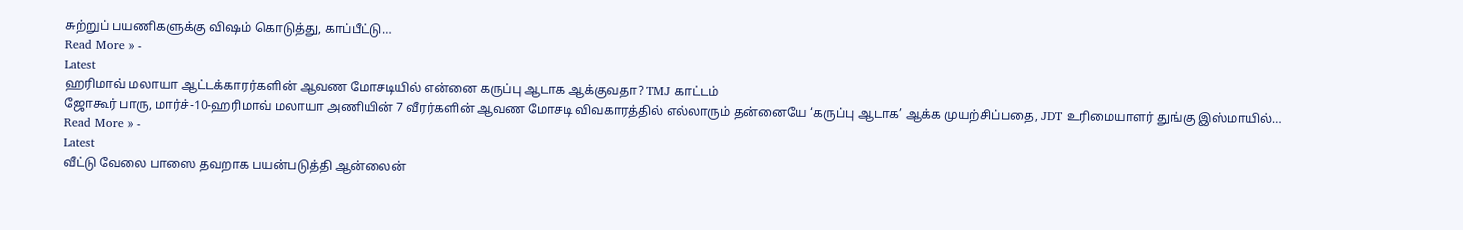சுற்றுப் பயணிகளுக்கு விஷம் கொடுத்து, காப்பீட்டு…
Read More » -
Latest
ஹரிமாவ் மலாயா ஆட்டக்காரர்களின் ஆவண மோசடியில் என்னை கருப்பு ஆடாக ஆக்குவதா? TMJ காட்டம்
ஜோகூர் பாரு, மார்ச்-10-ஹரிமாவ் மலாயா அணியின் 7 வீரர்களின் ஆவண மோசடி விவகாரத்தில் எல்லாரும் தன்னையே ‘கருப்பு ஆடாக’ ஆக்க முயற்சிப்பதை, JDT உரிமையாளர் துங்கு இஸ்மாயில்…
Read More » -
Latest
வீட்டு வேலை பாஸை தவறாக பயன்படுத்தி ஆன்லைன்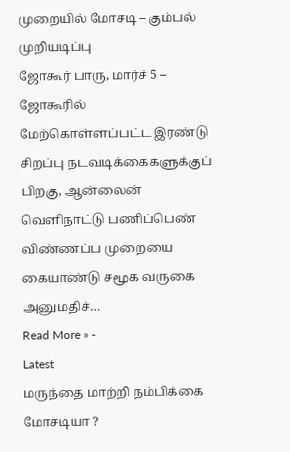முறையில் மோசடி – கும்பல் முறியடிப்பு
ஜோகூர் பாரு, மார்ச் 5 – ஜோகூரில் மேற்கொள்ளப்பட்ட இரண்டு சிறப்பு நடவடிக்கைகளுக்குப் பிறகு, ஆன்லைன் வெளிநாட்டு பணிப்பெண் விண்ணப்ப முறையை கையாண்டு சமூக வருகை அனுமதிச்…
Read More » -
Latest
மருந்தை மாற்றி நம்பிக்கை மோசடியா ?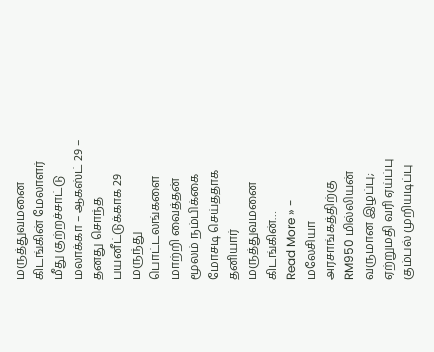மருத்துவமனை கிடங்கின் மேலாளர் மீது குற்றச்சாட்டு
மலாக்கா – ஆகஸ்ட் 29 – தனது சொந்த பயனீட்டுக்காக 29 மருந்து பொட்டலங்களை மாற்றி வைத்தன் மூலம் நம்பிக்கை மோசடி செய்ததாக தனியார் மருத்துவமனை கிடங்கின்…
Read More » -
மலேசியா
அரசாங்கத்திற்கு RM950 மில்லியன் வருமான இழப்பு; ஏற்றுமதி வரி ஏய்ப்பு கும்பல் முறியடிப்பு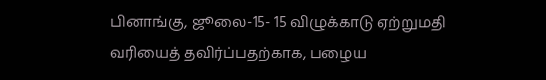பினாங்கு, ஜூலை-15- 15 விழுக்காடு ஏற்றுமதி வரியைத் தவிர்ப்பதற்காக, பழைய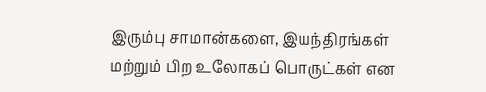இரும்பு சாமான்களை, இயந்திரங்கள் மற்றும் பிற உலோகப் பொருட்கள் என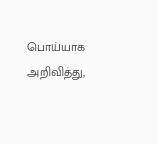பொய்யாக அறிவித்து,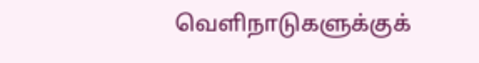வெளிநாடுகளுக்குக்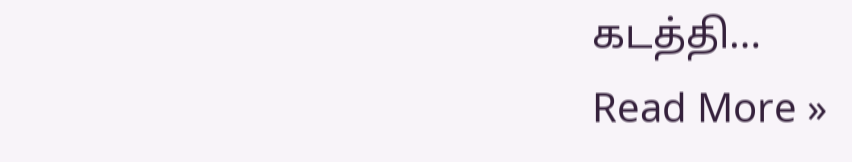கடத்தி…
Read More »